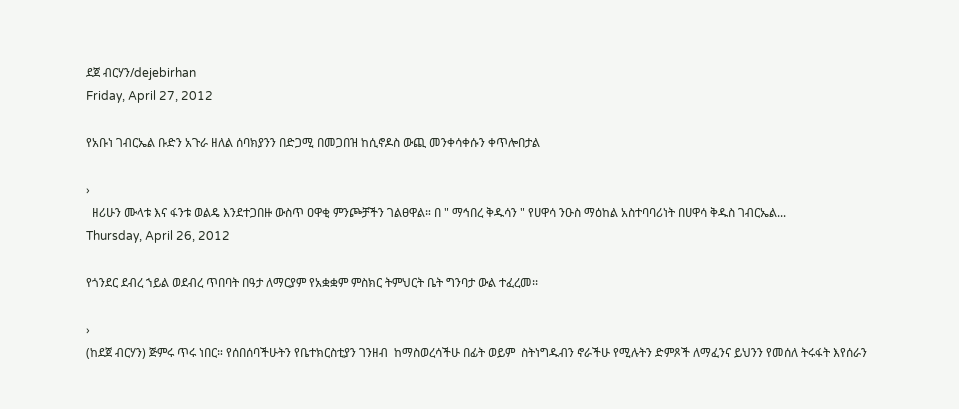ደጀ ብርሃን/dejebirhan
Friday, April 27, 2012

የአቡነ ገብርኤል ቡድን አጉራ ዘለል ሰባክያንን በድጋሚ በመጋበዝ ከሲኖዶስ ውጪ መንቀሳቀሱን ቀጥሎበታል

›
  ዘሪሁን ሙላቱ እና ፋንቱ ወልዴ እንደተጋበዙ ውስጥ ዐዋቂ ምንጮቻችን ገልፀዋል። በ " ማኅበረ ቅዱሳን " የሀዋሳ ንዑስ ማዕከል አስተባባሪነት በሀዋሳ ቅዱስ ገብርኤል...
Thursday, April 26, 2012

የጎንደር ደብረ ኀይል ወደብረ ጥበባት በዓታ ለማርያም የአቋቋም ምስክር ትምህርት ቤት ግንባታ ውል ተፈረመ፡፡

›
(ከደጀ ብርሃን) ጅምሩ ጥሩ ነበር። የሰበሰባችሁትን የቤተክርስቲያን ገንዘብ  ከማስወረሳችሁ በፊት ወይም  ስትነግዱብን ኖራችሁ የሚሉትን ድምጾች ለማፈንና ይህንን የመሰለ ትሩፋት እየሰራን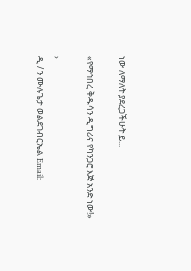ነው ለማለት ያደረጋችሁት ይ...

«የማኅበረ ቅዱሳን ዲግሪና የካንጋሮ እጅ አንድ ነው!»

›
ዲ / ን ሙሉጌታ ወልደገብርኤል Email: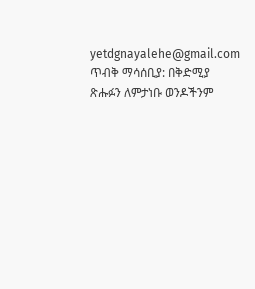yetdgnayalehe@gmail.com ጥብቅ ማሳሰቢያ: በቅድሚያ ጽሑፉን ለምታነቡ ወንዶችንም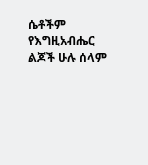ሴቶችም የእግዚአብሔር ልጆች ሁሉ ሰላም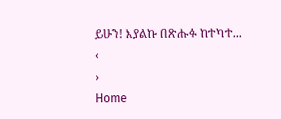ይሁን! እያልኩ በጽሑፉ ከተካተ...
‹
›
Home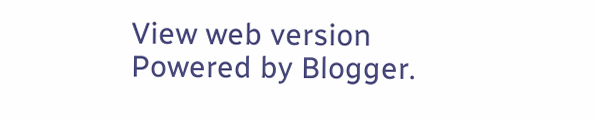View web version
Powered by Blogger.